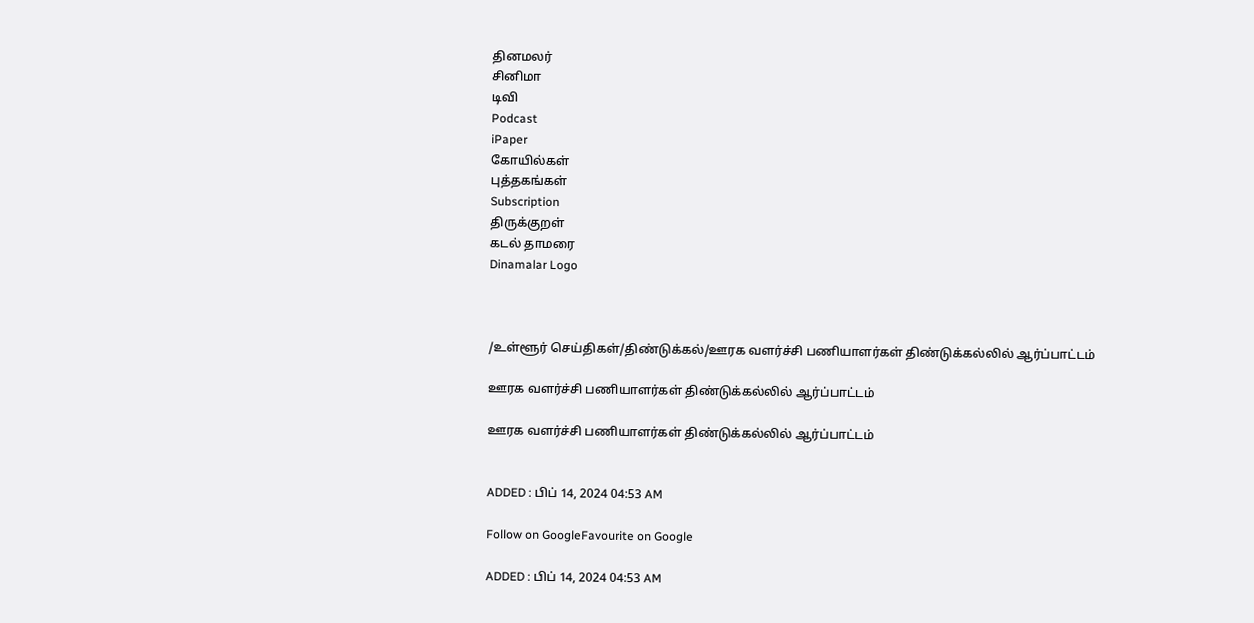தினமலர்
சினிமா
டிவி
Podcast
iPaper
கோயில்கள்
புத்தகங்கள்
Subscription
திருக்குறள்
கடல் தாமரை
Dinamalar Logo



/உள்ளூர் செய்திகள்/திண்டுக்கல்/ஊரக வளர்ச்சி பணியாளர்கள் திண்டுக்கல்லில் ஆர்ப்பாட்டம்

ஊரக வளர்ச்சி பணியாளர்கள் திண்டுக்கல்லில் ஆர்ப்பாட்டம்

ஊரக வளர்ச்சி பணியாளர்கள் திண்டுக்கல்லில் ஆர்ப்பாட்டம்


ADDED : பிப் 14, 2024 04:53 AM

Follow on GoogleFavourite on Google

ADDED : பிப் 14, 2024 04:53 AM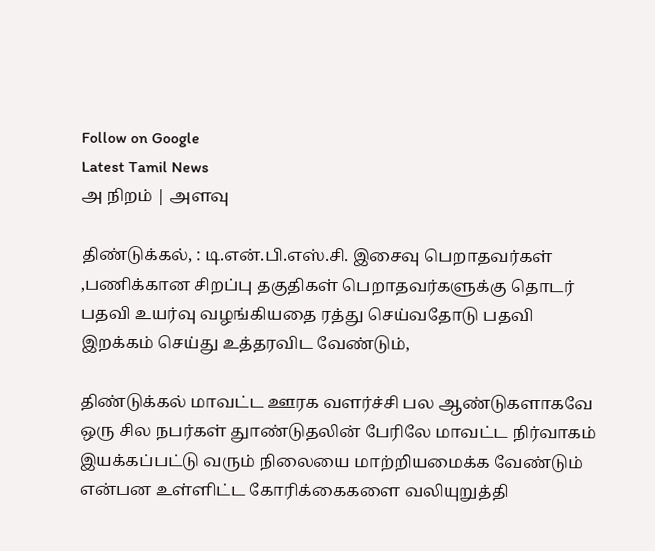Follow on Google
Latest Tamil News
அ நிறம் | அளவு

திண்டுக்கல், : டி.என்.பி.எஸ்.சி. இசைவு பெறாதவர்கள் ,பணிக்கான சிறப்பு தகுதிகள் பெறாதவர்களுக்கு தொடர் பதவி உயர்வு வழங்கியதை ரத்து செய்வதோடு பதவி இறக்கம் செய்து உத்தரவிட வேண்டும்,

திண்டுக்கல் மாவட்ட ஊரக வளர்ச்சி பல ஆண்டுகளாகவே ஒரு சில நபர்கள் துாண்டுதலின் பேரிலே மாவட்ட நிர்வாகம் இயக்கப்பட்டு வரும் நிலையை மாற்றியமைக்க வேண்டும் என்பன உள்ளிட்ட கோரிக்கைகளை வலியுறுத்தி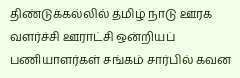திண்டுக்கல்லில் தமிழ் நாடு ஊரக வளர்ச்சி ஊராட்சி ஒன்றியப் பணியாளர்கள் சங்கம் சார்பில் கவன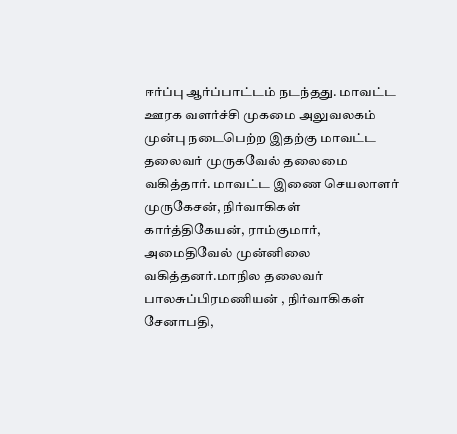ஈர்ப்பு ஆர்ப்பாட்டம் நடந்தது. மாவட்ட ஊரக வளர்ச்சி முகமை அலுவலகம் முன்பு நடைபெற்ற இதற்கு மாவட்ட தலைவர் முருகவேல் தலைமை வகித்தார். மாவட்ட இணை செயலாளர் முருகேசன், நிர்வாகிகள் கார்த்திகேயன், ராம்குமார், அமைதிவேல் முன்னிலை வகித்தனர்.மாநில தலைவர் பாலசுப்பிரமணியன் , நிர்வாகிகள் சேனாபதி,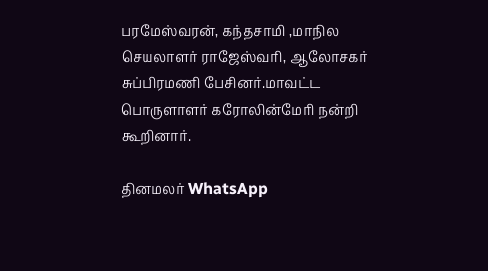பரமேஸ்வரன், கந்தசாமி ,மாநில செயலாளர் ராஜேஸ்வரி, ஆலோசகர் சுப்பிரமணி பேசினர்.மாவட்ட பொருளாளர் கரோலின்மேரி நன்றி கூறினார்.

தினமலர் WhatsApp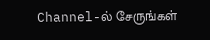Channel-ல் சேருங்கள்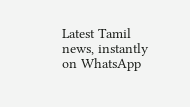Latest Tamil news, instantly on WhatsApp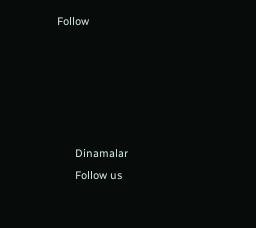Follow





      Dinamalar
      Follow us